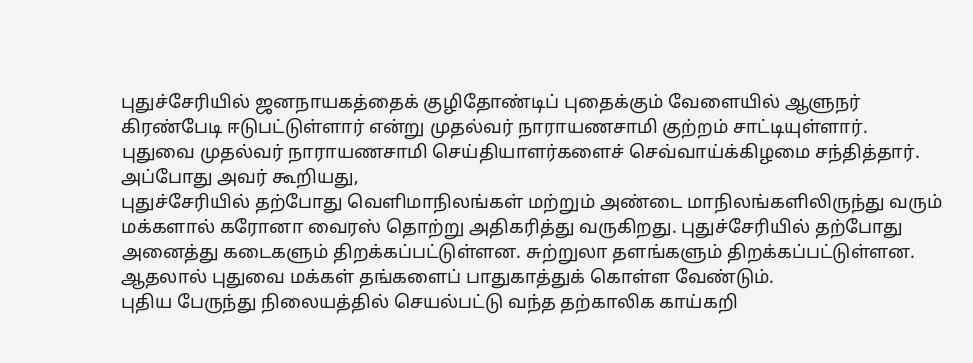புதுச்சேரியில் ஜனநாயகத்தைக் குழிதோண்டிப் புதைக்கும் வேளையில் ஆளுநர் கிரண்பேடி ஈடுபட்டுள்ளார் என்று முதல்வர் நாராயணசாமி குற்றம் சாட்டியுள்ளார்.
புதுவை முதல்வர் நாராயணசாமி செய்தியாளர்களைச் செவ்வாய்க்கிழமை சந்தித்தார். அப்போது அவர் கூறியது,
புதுச்சேரியில் தற்போது வெளிமாநிலங்கள் மற்றும் அண்டை மாநிலங்களிலிருந்து வரும் மக்களால் கரோனா வைரஸ் தொற்று அதிகரித்து வருகிறது. புதுச்சேரியில் தற்போது அனைத்து கடைகளும் திறக்கப்பட்டுள்ளன. சுற்றுலா தளங்களும் திறக்கப்பட்டுள்ளன. ஆதலால் புதுவை மக்கள் தங்களைப் பாதுகாத்துக் கொள்ள வேண்டும்.
புதிய பேருந்து நிலையத்தில் செயல்பட்டு வந்த தற்காலிக காய்கறி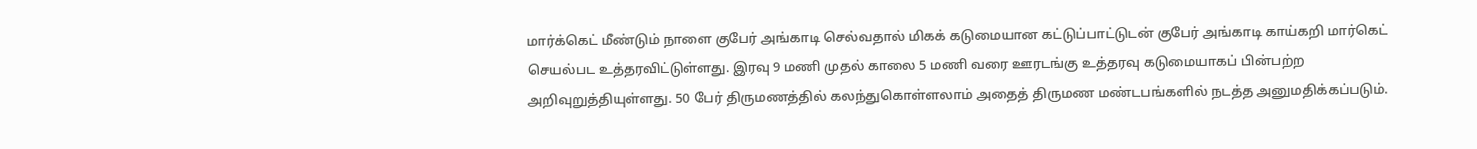மார்க்கெட் மீண்டும் நாளை குபேர் அங்காடி செல்வதால் மிகக் கடுமையான கட்டுப்பாட்டுடன் குபேர் அங்காடி காய்கறி மார்கெட் செயல்பட உத்தரவிட்டுள்ளது. இரவு 9 மணி முதல் காலை 5 மணி வரை ஊரடங்கு உத்தரவு கடுமையாகப் பின்பற்ற அறிவுறுத்தியுள்ளது. 50 பேர் திருமணத்தில் கலந்துகொள்ளலாம் அதைத் திருமண மண்டபங்களில் நடத்த அனுமதிக்கப்படும்.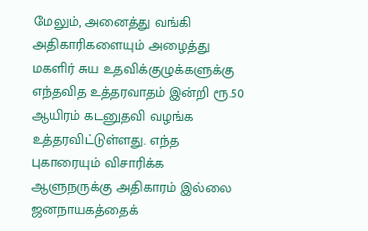மேலும், அனைத்து வங்கி அதிகாரிகளையும் அழைத்து மகளிர் சுய உதவிக்குழுக்களுக்கு எந்தவித உத்தரவாதம் இன்றி ரூ.50 ஆயிரம் கடனுதவி வழங்க உத்தரவிட்டுள்ளது. எந்த புகாரையும் விசாரிக்க ஆளுநருக்கு அதிகாரம் இல்லை ஜனநாயகத்தைக்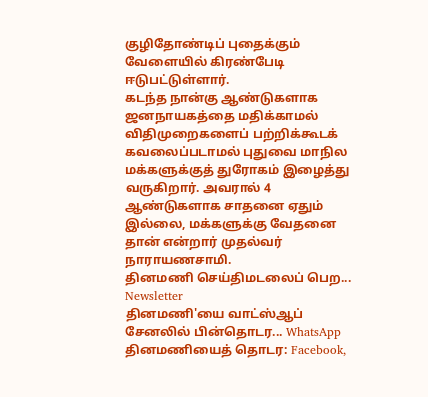குழிதோண்டிப் புதைக்கும் வேளையில் கிரண்பேடி ஈடுபட்டுள்ளார்.
கடந்த நான்கு ஆண்டுகளாக ஜனநாயகத்தை மதிக்காமல் விதிமுறைகளைப் பற்றிக்கூடக் கவலைப்படாமல் புதுவை மாநில மக்களுக்குத் துரோகம் இழைத்து வருகிறார். அவரால் 4 ஆண்டுகளாக சாதனை ஏதும் இல்லை, மக்களுக்கு வேதனை தான் என்றார் முதல்வர் நாராயணசாமி.
தினமணி செய்திமடலைப் பெற... Newsletter
தினமணி'யை வாட்ஸ்ஆப் சேனலில் பின்தொடர... WhatsApp
தினமணியைத் தொடர: Facebook,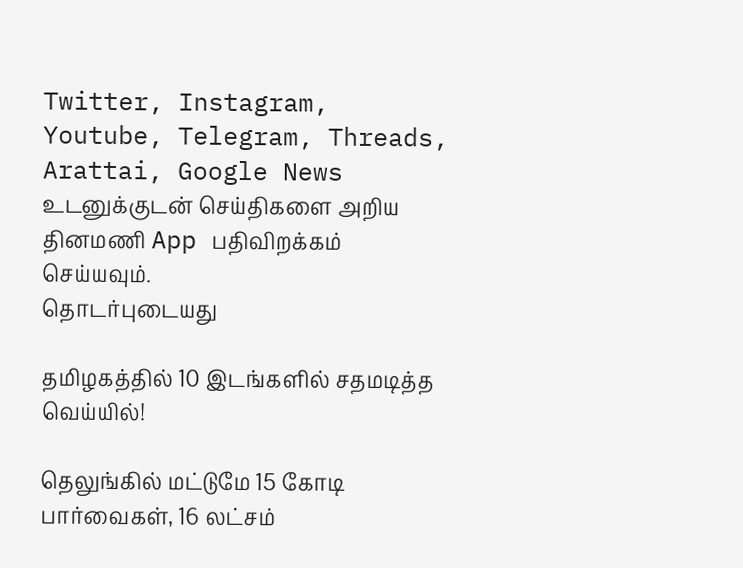Twitter, Instagram, Youtube, Telegram, Threads, Arattai, Google News
உடனுக்குடன் செய்திகளை அறிய தினமணி App பதிவிறக்கம் செய்யவும்.
தொடர்புடையது

தமிழகத்தில் 10 இடங்களில் சதமடித்த வெய்யில்!

தெலுங்கில் மட்டுமே 15 கோடி பார்வைகள், 16 லட்சம்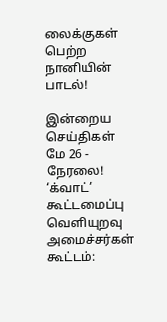லைக்குகள் பெற்ற நானியின் பாடல்!

இன்றைய செய்திகள் மே 26 - நேரலை!
‘க்வாட்’ கூட்டமைப்பு வெளியுறவு அமைச்சர்கள் கூட்டம்: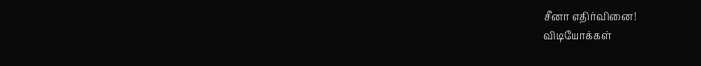சீனா எதிர்வினை!
விடியோக்கள்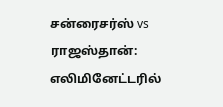சன்ரைசர்ஸ் vs ராஜஸ்தான்: எலிமினேட்டரில்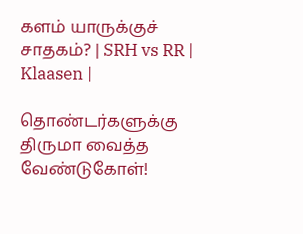களம் யாருக்குச் சாதகம்? | SRH vs RR | Klaasen |

தொண்டர்களுக்கு திருமா வைத்த வேண்டுகோள்!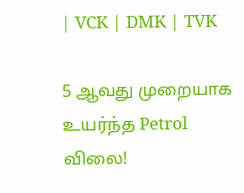| VCK | DMK | TVK

5 ஆவது முறையாக உயர்ந்த Petrol விலை!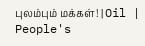புலம்பும் மக்கள்! | Oil | People's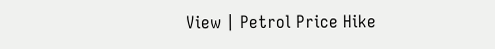View | Petrol Price Hike